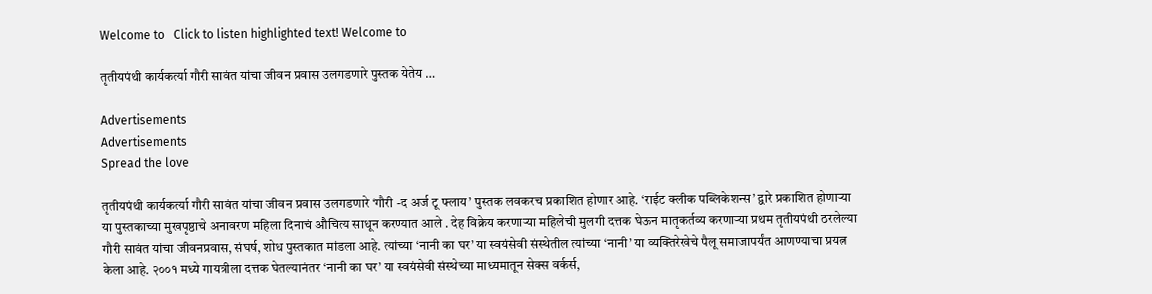Welcome to   Click to listen highlighted text! Welcome to

तृतीयपंथी कार्यकर्त्या गौरी सावंत यांचा जीवन प्रवास उलगडणारे पुस्तक येतेय …

Advertisements
Advertisements
Spread the love

तृतीयपंथी कार्यकर्त्या गौरी सावंत यांचा जीवन प्रवास उलगडणारे ‘गौरी -द अर्ज टू फ्लाय’ पुस्तक लवकरच प्रकाशित होणार आहे. ‘राईट क्लीक पब्लिकेशन्स’ द्वारे प्रकाशित होणाऱ्या या पुस्तकाच्या मुखपृष्ठाचे अनावरण महिला दिनाचं औचित्य साधून करण्यात आले . देह विक्रेय करणाऱ्या महिलेची मुलगी दत्तक घेऊन मातृकर्तव्य करणाऱ्या प्रथम तृतीयपंथी ठरलेल्या गौरी सावंत यांचा जीवनप्रवास, संघर्ष, शोध पुस्तकात मांडला आहे. त्यांच्या ‘नानी का घर’ या स्वयंसेवी संस्थेतील त्यांच्या ‘नानी’ या व्यक्तिरेखेचे पैलू समाजापर्यंत आणण्याचा प्रयत्न केला आहे. २००१ मध्ये गायत्रीला दत्तक घेतल्यानंतर ‘नानी का घर’ या स्वयंसेवी संस्थेच्या माध्यमातून सेक्स वर्कर्स,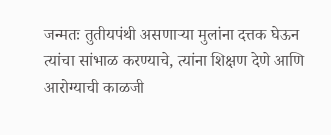जन्मतः तुतीयपंथी असणाऱ्या मुलांना दत्तक घेऊन त्यांचा सांभाळ करण्याचे, त्यांना शिक्षण देणे आणि आरोग्याची काळजी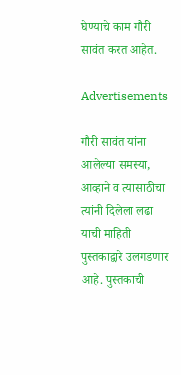घेण्याचे काम गौरी सावंत करत आहेत.

Advertisements

गौरी सावंत यांना आलेल्या समस्या, आव्हाने व त्यासाठीचा त्यांनी दिलेला लढा याची माहिती पुस्तकाद्वारे उलगडणार आहे. पुस्तकाची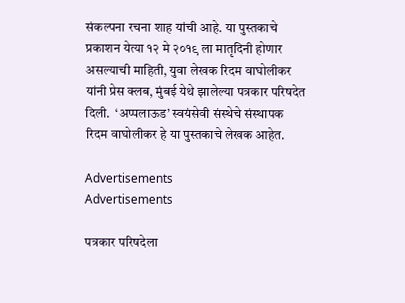संकल्पना रचना शाह यांची आहे. या पुस्तकाचे प्रकाशन येत्या १२ मे २०१९ ला मातृदिनी होणार असल्याची माहिती, युवा लेखक रिदम वाघोलीकर यांनी प्रेस क्लब, मुंबई येथे झालेल्या पत्रकार परिषदेत दिली.  ‘अप्पलाऊड’ स्वयंसेवी संस्थेचे संस्थापक रिदम वाघोलीकर हे या पुस्तकाचे लेखक आहेत.

Advertisements
Advertisements

पत्रकार परिषदेला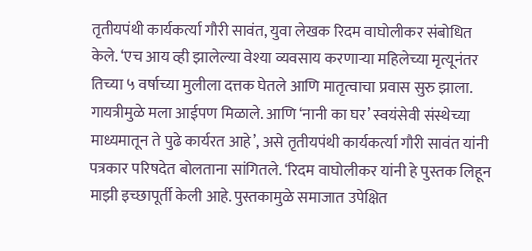तृतीयपंथी कार्यकर्त्या गौरी सावंत, युवा लेखक रिदम वाघोलीकर संबोधित केले. ‘एच आय व्ही झालेल्या वेश्या व्यवसाय करणाऱ्या महिलेच्या मृत्यूनंतर तिच्या ५ वर्षाच्या मुलीला दत्तक घेतले आणि मातृत्वाचा प्रवास सुरु झाला. गायत्रीमुळे मला आईपण मिळाले. आणि ‘नानी का घर’ स्वयंसेवी संस्थेच्या माध्यमातून ते पुढे कार्यरत आहे’, असे तृतीयपंथी कार्यकर्त्या गौरी सावंत यांनी पत्रकार परिषदेत बोलताना सांगितले. ‘रिदम वाघोलीकर यांनी हे पुस्तक लिहून माझी इच्छापूर्ती केली आहे. पुस्तकामुळे समाजात उपेक्षित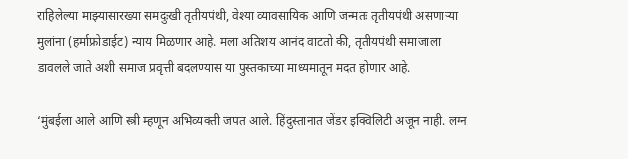राहिलेल्या माझ्यासारख्या समदुःखी तृतीयपंथी, वेश्या व्यावसायिक आणि जन्मतः तृतीयपंथी असणाऱ्या मुलांना (हर्माफ्रोडाईट) न्याय मिळणार आहे. मला अतिशय आनंद वाटतो की, तृतीयपंथी समाजाला डावलले जाते अशी समाज प्रवृत्ती बदलण्यास या पुस्तकाच्या माध्यमातून मदत होणार आहे.

‘मुंबईला आले आणि स्त्री म्हणून अभिव्यक्ती जपत आले. हिंदुस्तानात जेंडर इक्विलिटी अजून नाही. लग्न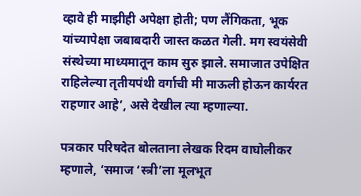व्हावे ही माझीही अपेक्षा होती; पण लैंगिकता, भूक यांच्यापेक्षा जबाबदारी जास्त कळत गेली. मग स्वयंसेवी संस्थेच्या माध्यमातून काम सुरु झाले. समाजात उपेक्षित राहिलेल्या तृतीयपंथी वर्गाची मी माऊली होऊन कार्यरत राहणार आहे’, असे देखील त्या म्हणाल्या.

पत्रकार परिषदेत बोलताना लेखक रिदम वाघोलीकर म्हणाले, ‘समाज ‘स्त्री’ला मूलभूत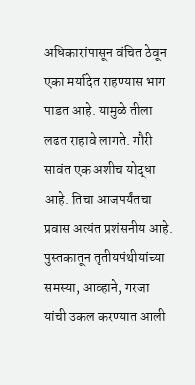अधिकारांपासून वंचित ठेवून एका मर्यादेत राहण्यास भाग पाडत आहे. यामुळे तीला लढत राहावे लागते. गौरी सावंत एक अशीच योद्धा आहे. तिचा आजपर्यंतचा प्रवास अत्यंत प्रशंसनीय आहे. पुस्तकातून तृतीयपंथीयांच्या समस्या, आव्हाने, गरजा यांची उकल करण्यात आली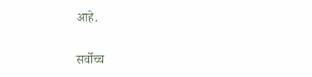आहे.

सर्वोच्च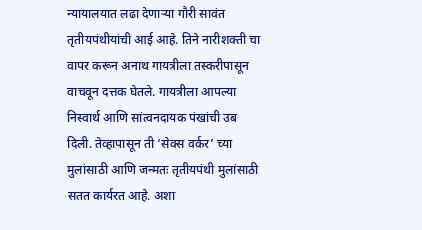न्यायालयात लढा देणाऱ्या गौरी सावंत तृतीयपंथीयांची आई आहे. तिने नारीशक्ती चा वापर करून अनाथ गायत्रीला तस्करीपासून वाचवून दत्तक घेतले. गायत्रीला आपल्या निस्वार्थ आणि सांत्वनदायक पंखांची उब दिली. तेव्हापासून ती ‘सेक्स वर्कर’ च्या मुलांसाठी आणि जन्मतः तृतीयपंथी मुलांसाठी सतत कार्यरत आहे. अशा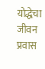योद्धेचा जीवन प्रवास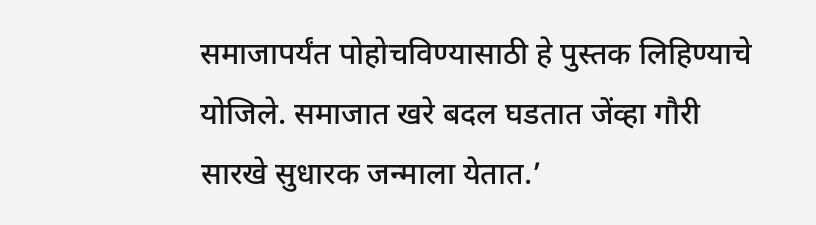समाजापर्यंत पोहोचविण्यासाठी हे पुस्तक लिहिण्याचे योजिले. समाजात खरे बदल घडतात जेंव्हा गौरी सारखे सुधारक जन्माला येतात.’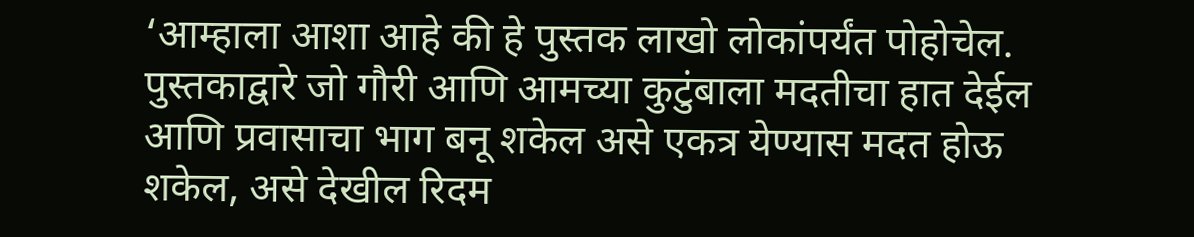‘आम्हाला आशा आहे की हे पुस्तक लाखो लोकांपर्यंत पोहोचेल. पुस्तकाद्वारे जो गौरी आणि आमच्या कुटुंबाला मदतीचा हात देईल आणि प्रवासाचा भाग बनू शकेल असे एकत्र येण्यास मदत होऊ शकेल, असे देखील रिदम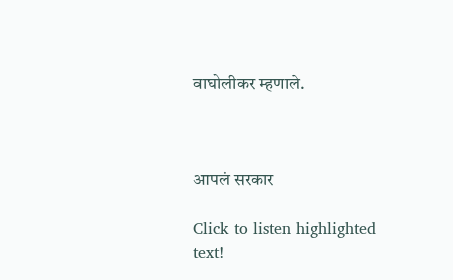वाघोलीकर म्हणाले.



आपलं सरकार

Click to listen highlighted text!